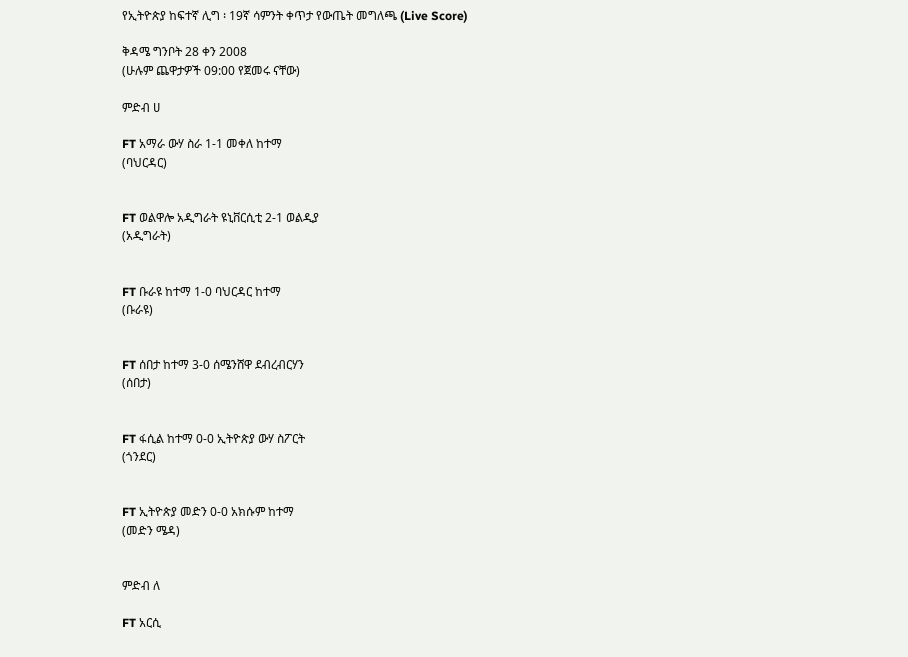የኢትዮጵያ ከፍተኛ ሊግ ፡ 19ኛ ሳምንት ቀጥታ የውጤት መግለጫ (Live Score)

ቅዳሜ ግንቦት 28 ቀን 2008
(ሁሉም ጨዋታዎች 09:00 የጀመሩ ናቸው)

ምድብ ሀ

FT አማራ ውሃ ስራ 1-1 መቀለ ከተማ
(ባህርዳር)


FT ወልዋሎ አዲግራት ዩኒቨርሲቲ 2-1 ወልዲያ
(አዲግራት)


FT ቡራዩ ከተማ 1-0 ባህርዳር ከተማ
(ቡራዩ)


FT ሰበታ ከተማ 3-0 ሰሜንሸዋ ደብረብርሃን
(ሰበታ)


FT ፋሲል ከተማ 0-0 ኢትዮጵያ ውሃ ስፖርት
(ጎንደር)


FT ኢትዮጵያ መድን 0-0 አክሱም ከተማ
(መድን ሜዳ)


ምድብ ለ

FT አርሲ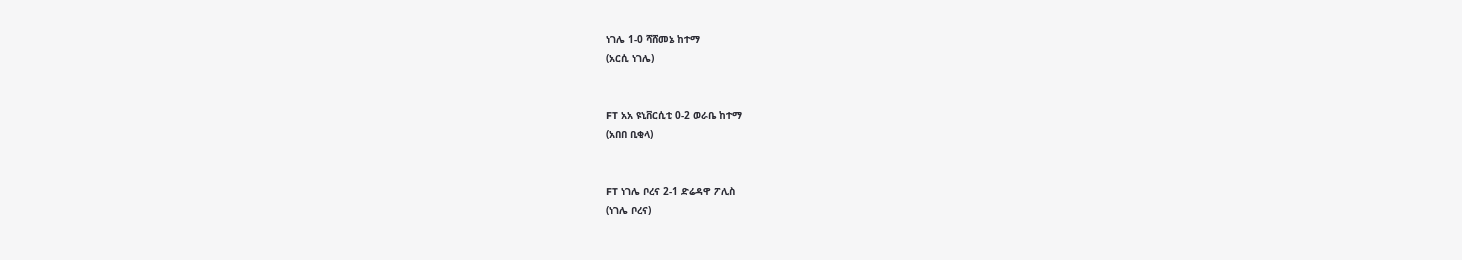ነገሌ 1-0 ሻሸመኔ ከተማ
(አርሲ ነገሌ)


FT አአ ዩኒቨርሲቲ 0-2 ወራቤ ከተማ
(አበበ ቢቂላ)


FT ነገሌ ቦረና 2-1 ድሬዳዋ ፖሊስ
(ነገሌ ቦረና)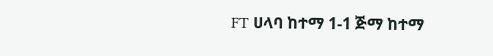FT ሀላባ ከተማ 1-1 ጅማ ከተማ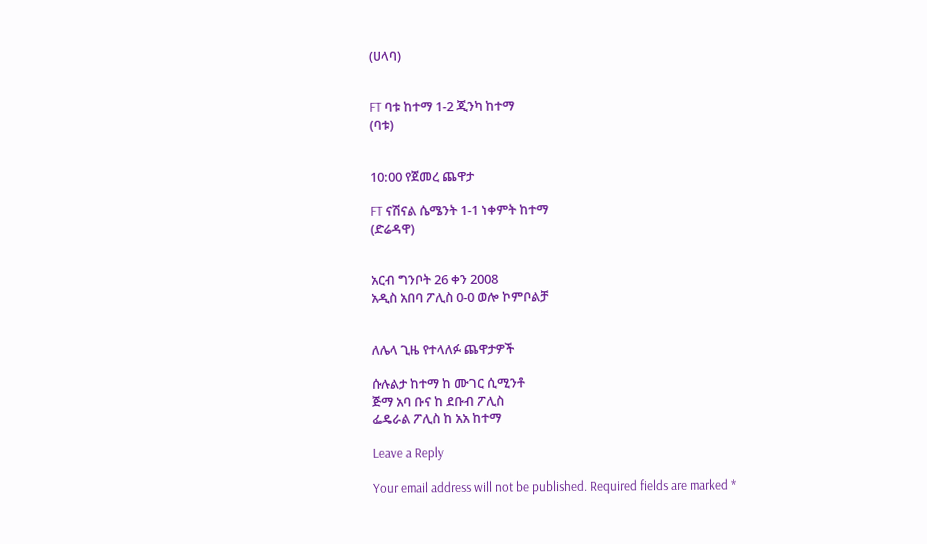(ሀላባ)


FT ባቱ ከተማ 1-2 ጂንካ ከተማ
(ባቱ)


10:00 የጀመረ ጨዋታ

FT ናሽናል ሴሜንት 1-1 ነቀምት ከተማ
(ድሬዳዋ)


አርብ ግንቦት 26 ቀን 2008
አዲስ አበባ ፖሊስ 0-0 ወሎ ኮምቦልቻ


ለሌላ ጊዜ የተላለፉ ጨዋታዎች

ሱሉልታ ከተማ ከ ሙገር ሲሚንቶ
ጅማ አባ ቡና ከ ደቡብ ፖሊስ
ፌዴራል ፖሊስ ከ አአ ከተማ

Leave a Reply

Your email address will not be published. Required fields are marked *